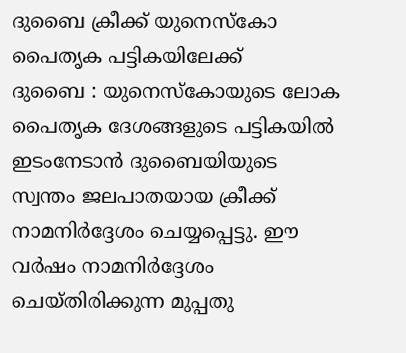ദുബൈ ക്രീക്ക് യുനെസ്കോ പൈതൃക പട്ടികയിലേക്ക്
ദുബൈ : യുനെസ്കോയുടെ ലോക പൈതൃക ദേശങ്ങളുടെ പട്ടികയിൽ ഇടംനേടാൻ ദുബൈയിയുടെ സ്വന്തം ജലപാതയായ ക്രീക്ക് നാമനിർദ്ദേശം ചെയ്യപ്പെട്ടു. ഈ വർഷം നാമനിർദ്ദേശം ചെയ്തിരിക്കുന്ന മുപ്പതു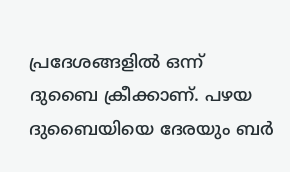പ്രദേശങ്ങളിൽ ഒന്ന് ദുബൈ ക്രീക്കാണ്. പഴയ ദുബൈയിയെ ദേരയും ബർ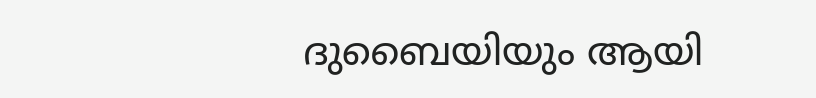ദുബൈയിയും ആയി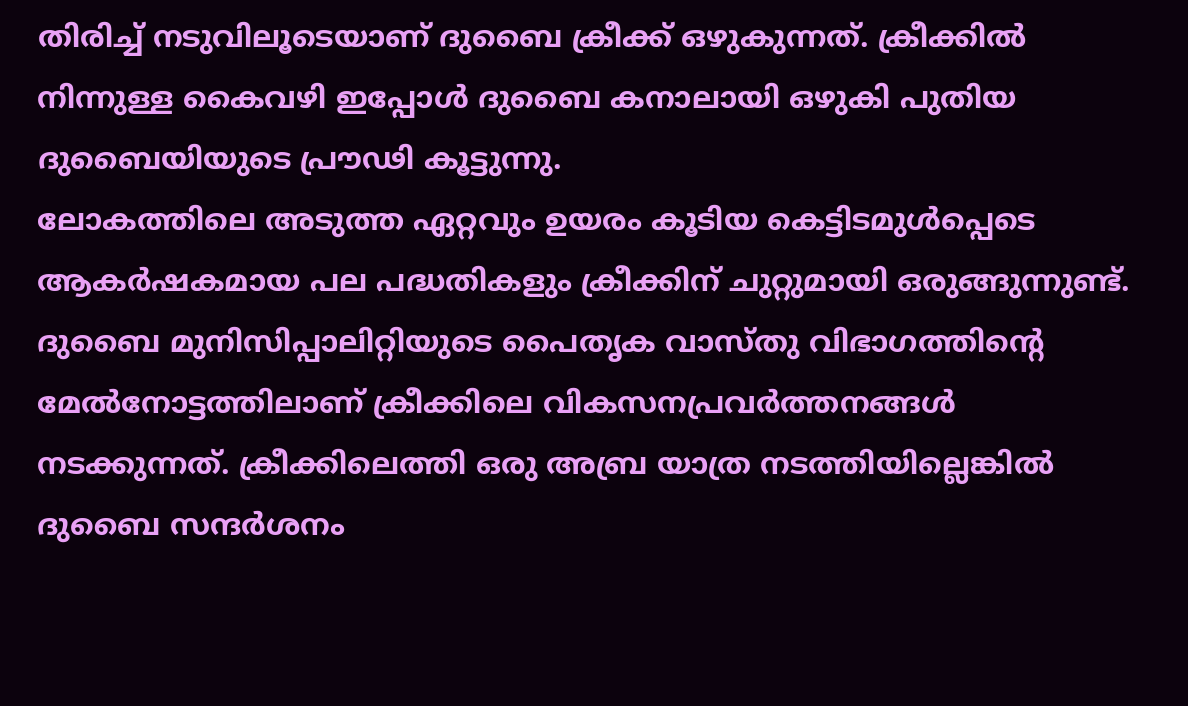തിരിച്ച് നടുവിലൂടെയാണ് ദുബൈ ക്രീക്ക് ഒഴുകുന്നത്. ക്രീക്കിൽ നിന്നുള്ള കൈവഴി ഇപ്പോൾ ദുബൈ കനാലായി ഒഴുകി പുതിയ ദുബൈയിയുടെ പ്രൗഢി കൂട്ടുന്നു.
ലോകത്തിലെ അടുത്ത ഏറ്റവും ഉയരം കൂടിയ കെട്ടിടമുൾപ്പെടെ ആകർഷകമായ പല പദ്ധതികളും ക്രീക്കിന് ചുറ്റുമായി ഒരുങ്ങുന്നുണ്ട്. ദുബൈ മുനിസിപ്പാലിറ്റിയുടെ പൈതൃക വാസ്തു വിഭാഗത്തിന്റെ മേൽനോട്ടത്തിലാണ് ക്രീക്കിലെ വികസനപ്രവർത്തനങ്ങൾ നടക്കുന്നത്. ക്രീക്കിലെത്തി ഒരു അബ്ര യാത്ര നടത്തിയില്ലെങ്കിൽ ദുബൈ സന്ദർശനം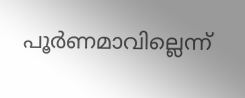പൂർണമാവില്ലെന്ന്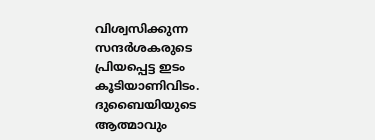വിശ്വസിക്കുന്ന സന്ദർശകരുടെ പ്രിയപ്പെട്ട ഇടം കൂടിയാണിവിടം.
ദുബൈയിയുടെ ആത്മാവും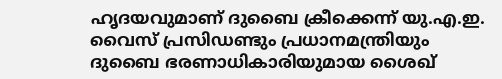ഹൃദയവുമാണ് ദുബൈ ക്രീക്കെന്ന് യു.എ.ഇ. വൈസ് പ്രസിഡണ്ടും പ്രധാനമന്ത്രിയും ദുബൈ ഭരണാധികാരിയുമായ ശൈഖ്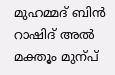മുഹമ്മദ് ബിൻ റാഷിദ് അൽ മക്തൂം മുന്പ്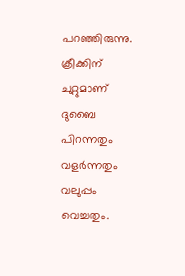പറഞ്ഞിരുന്നു. ക്രീക്കിന് ചുറ്റുമാണ് ദുബൈ പിറന്നതും വളർന്നതും വലുപ്പം വെച്ചതും.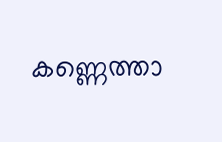കണ്ണെത്താ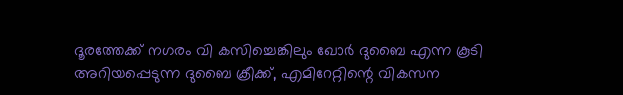ദൂരത്തേക്ക് നഗരം വി കസിച്ചെങ്കിലും ഖോർ ദുബൈ എന്ന കൂടി അറിയപ്പെടുന്ന ദുബൈ ക്രീക്ക്, എമിറേറ്റിന്റെ വികസന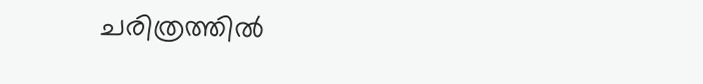ചരിത്രത്തിൽ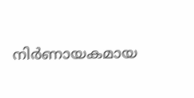നിർണായകമായ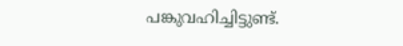പങ്കുവഹിച്ചിട്ടുണ്ട്.